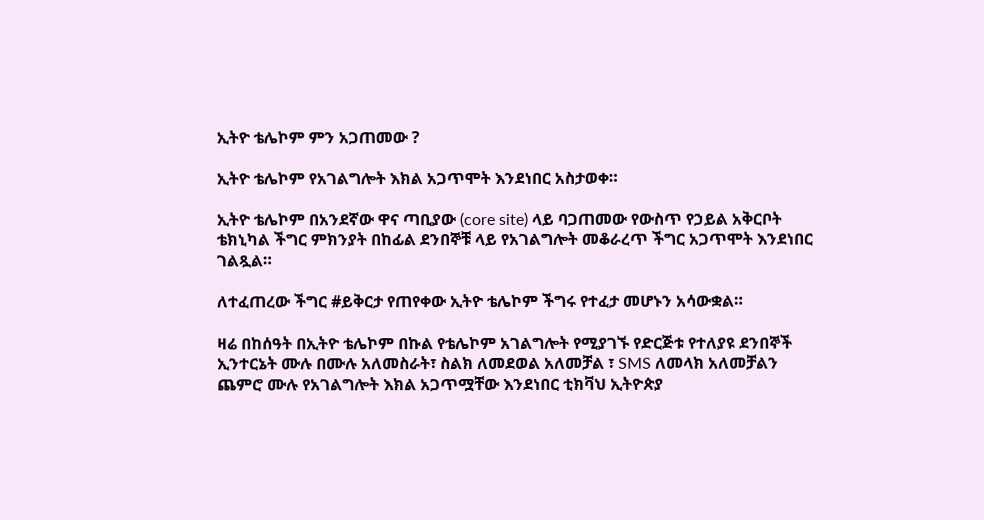ኢትዮ ቴሌኮም ምን አጋጠመው ?

ኢትዮ ቴሌኮም የአገልግሎት እክል አጋጥሞት እንደነበር አስታወቀ።

ኢትዮ ቴሌኮም በአንደኛው ዋና ጣቢያው (core site) ላይ ባጋጠመው የውስጥ የኃይል አቅርቦት ቴክኒካል ችግር ምክንያት በከፊል ደንበኞቹ ላይ የአገልግሎት መቆራረጥ ችግር አጋጥሞት እንደነበር ገልጿል።

ለተፈጠረው ችግር #ይቅርታ የጠየቀው ኢትዮ ቴሌኮም ችግሩ የተፈታ መሆኑን አሳውቋል።

ዛሬ በከሰዓት በኢትዮ ቴሌኮም በኩል የቴሌኮም አገልግሎት የሚያገኙ የድርጅቱ የተለያዩ ደንበኞች ኢንተርኔት ሙሉ በሙሉ አለመስራት፣ ስልክ ለመደወል አለመቻል ፣ SMS ለመላክ አለመቻልን ጨምሮ ሙሉ የአገልግሎት እክል አጋጥሟቸው እንደነበር ቲክቫህ ኢትዮጵያ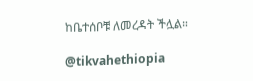ከቤተሰቦቹ ለመረዳት ችሏል።

@tikvahethiopia